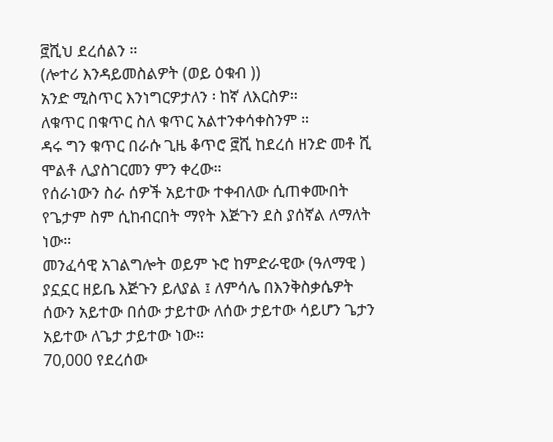፸ሺህ ደረሰልን ።
(ሎተሪ እንዳይመስልዎት (ወይ ዕቁብ ))
አንድ ሚስጥር እንነግርዎታለን ፡ ከኛ ለእርስዎ።
ለቁጥር በቁጥር ስለ ቁጥር አልተንቀሳቀስንም ።
ዳሩ ግን ቁጥር በራሱ ጊዜ ቆጥሮ ፸ሺ ከደረሰ ዘንድ መቶ ሺ ሞልቶ ሊያስገርመን ምን ቀረው።
የሰራነውን ስራ ሰዎች አይተው ተቀብለው ሲጠቀሙበት የጌታም ስም ሲከብርበት ማየት እጅጉን ደስ ያሰኛል ለማለት ነው።
መንፈሳዊ አገልግሎት ወይም ኑሮ ከምድራዊው (ዓለማዊ ) ያኗኗር ዘይቤ እጅጉን ይለያል ፤ ለምሳሌ በእንቅስቃሴዎት ሰውን አይተው በሰው ታይተው ለሰው ታይተው ሳይሆን ጌታን አይተው ለጌታ ታይተው ነው።
70,000 የደረሰው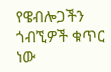የዌብሎጋችን ጎብኚዎች ቁጥር ነው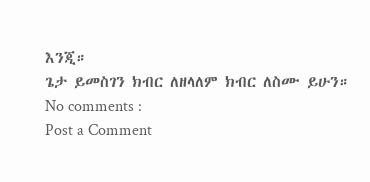እንጂ።
ጌታ ይመስገን ክብር ለዘላለም ክብር ለስሙ ይሁን።
No comments :
Post a Comment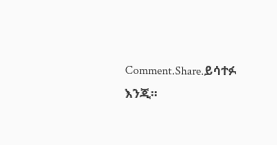Comment.Share.ይሳተፉ እንጂ።